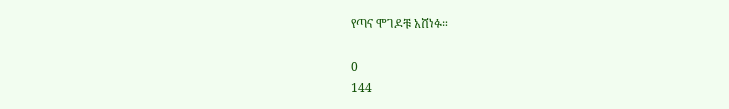የጣና ሞገዶቹ አሸነፉ።

0
144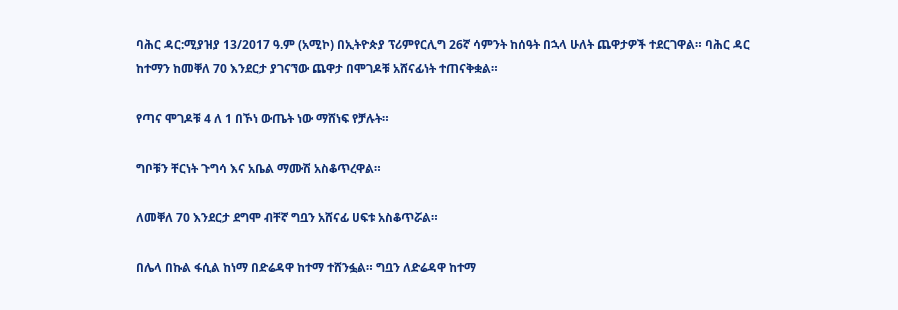ባሕር ዳር:ሚያዝያ 13/2017 ዓ.ም (አሚኮ) በኢትዮጵያ ፕሪምየርሊግ 26ኛ ሳምንት ከሰዓት በኋላ ሁለት ጨዋታዎች ተደርገዋል። ባሕር ዳር ከተማን ከመቐለ 70 እንደርታ ያገናኘው ጨዋታ በሞገዶቹ አሸናፊነት ተጠናቅቋል።

የጣና ሞገዶቹ 4 ለ 1 በኾነ ውጤት ነው ማሸነፍ የቻሉት።

ግቦቹን ቸርነት ጉግሳ እና አቤል ማሙሽ አስቆጥረዋል።

ለመቐለ 70 እንደርታ ደግሞ ብቸኛ ግቧን አሸናፊ ሀፍቱ አስቆጥሯል።

በሌላ በኩል ፋሲል ከነማ በድሬዳዋ ከተማ ተሸንፏል። ግቧን ለድሬዳዋ ከተማ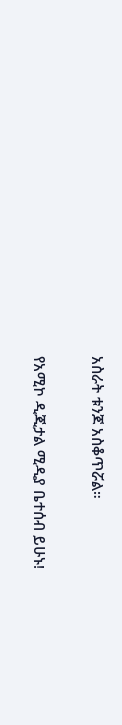አስራት ቱንጆ አስቆጥሯል።

የአሚኮ ዲጂታል ሚዲያ ቤተሰብ ይሁኑ!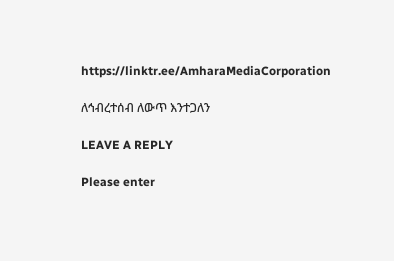https://linktr.ee/AmharaMediaCorporation

ለኅብረተሰብ ለውጥ እንተጋለን

LEAVE A REPLY

Please enter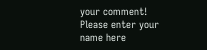your comment!
Please enter your name here